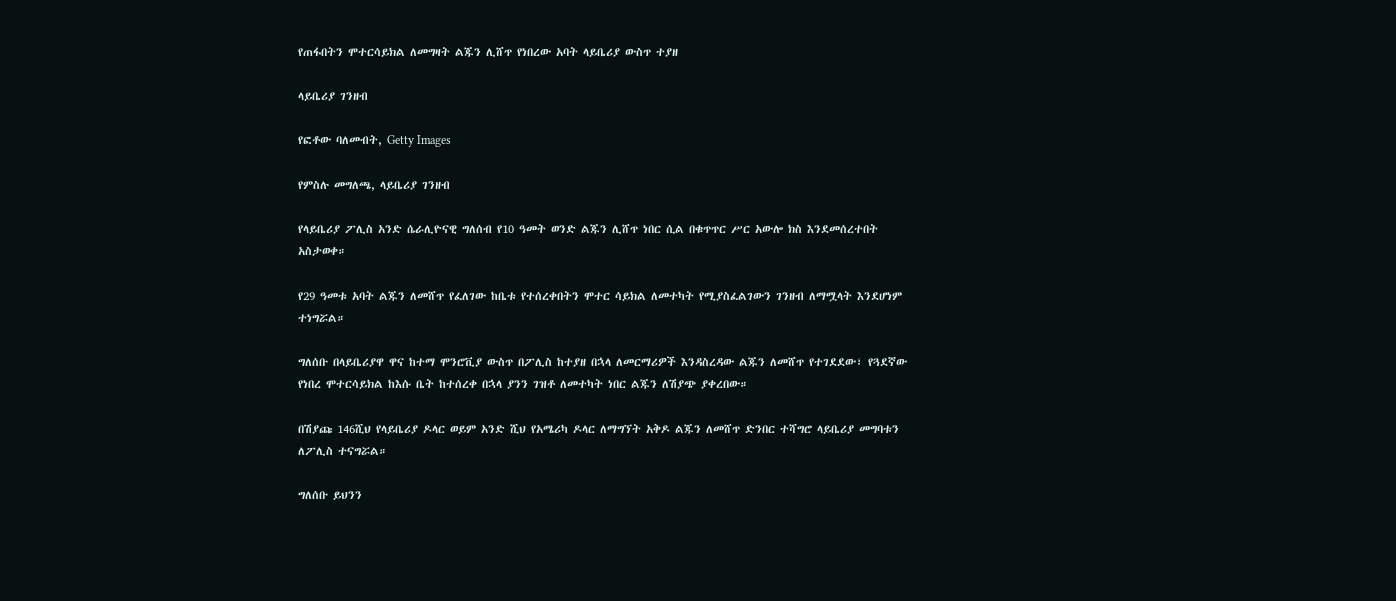የጠፋበትን ሞተርሳይክል ለመግዛት ልጁን ሊሸጥ የነበረው አባት ላይቤሪያ ውስጥ ተያዘ

ላይቤሪያ ገንዘብ

የፎቶው ባለመብት, Getty Images

የምስሉ መግለጫ, ላይቤሪያ ገንዘብ

የላይቤሪያ ፖሊስ አንድ ሴራሊዮናዊ ግለሰብ የ10 ዓመት ወንድ ልጁን ሊሸጥ ነበር ሲል በቁጥጥር ሥር አውሎ ክስ እንደመሰረተበት አስታወቀ።

የ29 ዓመቱ አባት ልጁን ለመሸጥ የፈለገው ከቤቱ የተሰረቀበትን ሞተር ሳይክል ለመተካት የሚያስፈልገውን ገንዘብ ለማሟላት እንደሆነም ተነግሯል።

ግለሰቡ በላይቤሪያዋ ዋና ከተማ ሞንሮቪያ ውስጥ በፖሊስ ከተያዘ በኋላ ለመርማሪዎች እንዳስረዳው ልጁን ለመሸጥ የተገደደው፣ የጓደኛው የነበረ ሞተርሳይክል ከእሱ ቤት ከተሰረቀ በኋላ ያንን ገዝቶ ለመተካት ነበር ልጁን ለሽያጭ ያቀረበው።

በሽያጩ 146ሺህ የላይቤሪያ ዶላር ወይም አንድ ሺህ የአሜሪካ ዶላር ለማግኘት አቅዶ ልጁን ለመሸጥ ድንበር ተሻግሮ ላይቤሪያ መግባቱን ለፖሊስ ተናግሯል።

ግለሰቡ ይህንን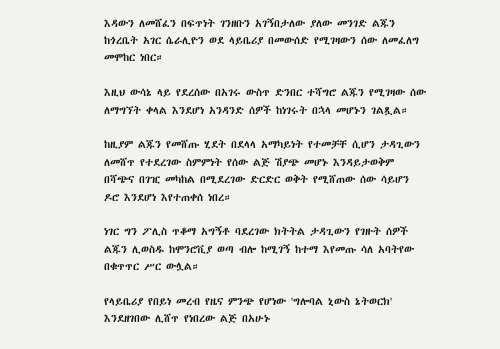እዳውን ለመሸፈን በፍጥነት ገንዘቡን አገኝበታለው ያለው መንገድ ልጁን ከጎረቤት አገር ሴራሊዮን ወደ ላይቤሪያ በመውሰድ የሚገዛውን ሰው ለመፈለግ መሞከር ነበር።

እዚህ ውሳኔ ላይ የደረሰው በአገሩ ውስጥ ድንበር ተሻግሮ ልጁን የሚገዛው ሰው ለማግኘት ቀላል እንደሆነ አንዳንድ ሰዎች ከነገሩት በኋላ መሆኑን ገልጿል።

ከዚያም ልጁን የመሸጡ ሂደት በደላላ አማካይነት የተመቻቸ ሲሆን ታዳጊውን ለመሸጥ የተደረገው ስምምነት የሰው ልጅ ሽያጭ መሆኑ እንዳይታወቅም በሻጭና በገዢ መካከል በሚደረገው ድርድር ወቅት የሚሸጠው ሰው ሳይሆን ዶሮ እንደሆነ እየተጠቀሰ ነበረ።

ነገር ግን ፖሊስ ጥቆማ አግኝቶ ባደረገው ክትትል ታዳጊውን የገዙት ሰዎች ልጁን ሊወስዱ ከሞንሮቪያ ወጣ ብሎ ከሚገኝ ከተማ እየመጡ ሳለ አባትየው በቁጥጥር ሥር ውሏል።

የላይቤሪያ የበይነ መረብ የዜና ምንጭ የሆነው 'ግሎባል ኒውስ ኔትወርክ' እንደዘገበው ሊሸጥ የነበረው ልጅ በአሁኑ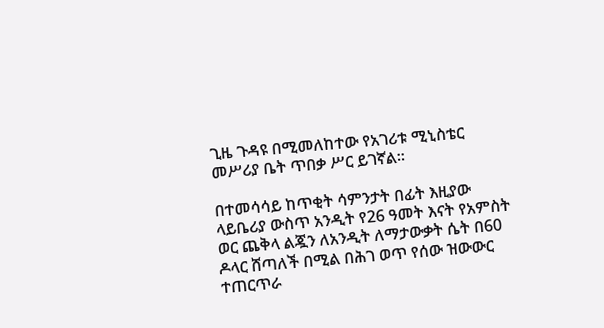ጊዜ ጉዳዩ በሚመለከተው የአገሪቱ ሚኒስቴር መሥሪያ ቤት ጥበቃ ሥር ይገኛል።

በተመሳሳይ ከጥቂት ሳምንታት በፊት እዚያው ላይቤሪያ ውስጥ አንዲት የ26 ዓመት እናት የአምስት ወር ጨቅላ ልጇን ለአንዲት ለማታውቃት ሴት በ60 ዶላር ሸጣለች በሚል በሕገ ወጥ የሰው ዝውውር ተጠርጥራ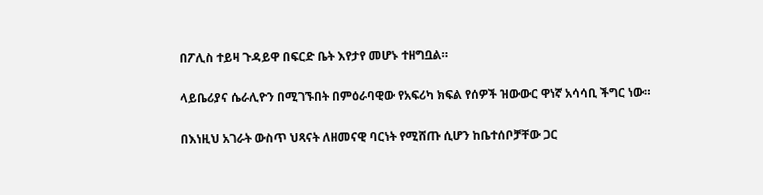በፖሊስ ተይዛ ጉዳይዋ በፍርድ ቤት እየታየ መሆኑ ተዘግቧል።

ላይቤሪያና ሴራሊዮን በሚገኙበት በምዕራባዊው የአፍሪካ ክፍል የሰዎች ዝውውር ዋነኛ አሳሳቢ ችግር ነው።

በእነዚህ አገራት ውስጥ ህጻናት ለዘመናዊ ባርነት የሚሸጡ ሲሆን ከቤተሰቦቻቸው ጋር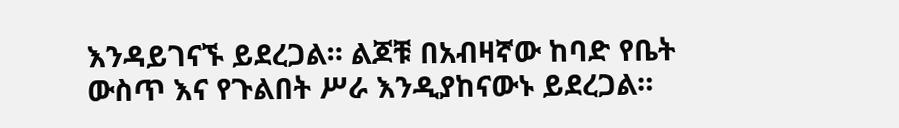እንዳይገናኙ ይደረጋል። ልጆቹ በአብዛኛው ከባድ የቤት ውስጥ እና የጉልበት ሥራ እንዲያከናውኑ ይደረጋል።